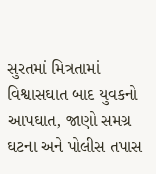સુરતમાં મિત્રતામાં વિશ્વાસઘાત બાદ યુવકનો આપઘાત, જાણો સમગ્ર ઘટના અને પોલીસ તપાસ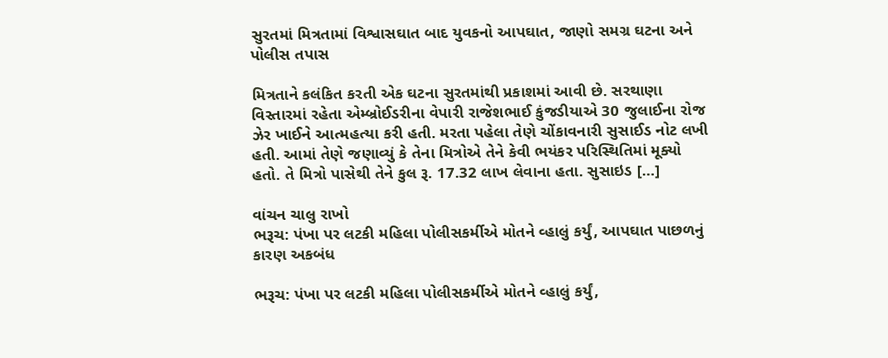સુરતમાં મિત્રતામાં વિશ્વાસઘાત બાદ યુવકનો આપઘાત, જાણો સમગ્ર ઘટના અને પોલીસ તપાસ

મિત્રતાને કલંકિત કરતી એક ઘટના સુરતમાંથી પ્રકાશમાં આવી છે. સરથાણા વિસ્તારમાં રહેતા એમ્બ્રોઈડરીના વેપારી રાજેશભાઈ કુંજડીયાએ 30 જુલાઈના રોજ ઝેર ખાઈને આત્મહત્યા કરી હતી. મરતા પહેલા તેણે ચોંકાવનારી સુસાઈડ નોટ લખી હતી. આમાં તેણે જણાવ્યું કે તેના મિત્રોએ તેને કેવી ભયંકર પરિસ્થિતિમાં મૂક્યો હતો. તે મિત્રો પાસેથી તેને કુલ રૂ. 17.32 લાખ લેવાના હતા. સુસાઇડ […]

વાંચન ચાલુ રાખો
ભરૂચ: પંખા પર લટકી મહિલા પોલીસકર્મીએ મોતને વ્હાલું કર્યું, આપઘાત પાછળનું કારણ અકબંધ

ભરૂચ: પંખા પર લટકી મહિલા પોલીસકર્મીએ મોતને વ્હાલું કર્યું,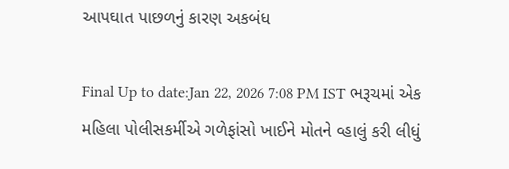આપઘાત પાછળનું કારણ અકબંધ

Final Up to date:Jan 22, 2026 7:08 PM IST ભરૂચમાં એક મહિલા પોલીસકર્મીએ ગળેફાંસો ખાઈને મોતને વ્હાલું કરી લીધું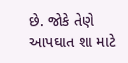છે. જોકે તેણે આપઘાત શા માટે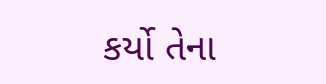કર્યો તેના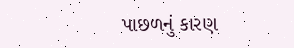પાછળનું કારણ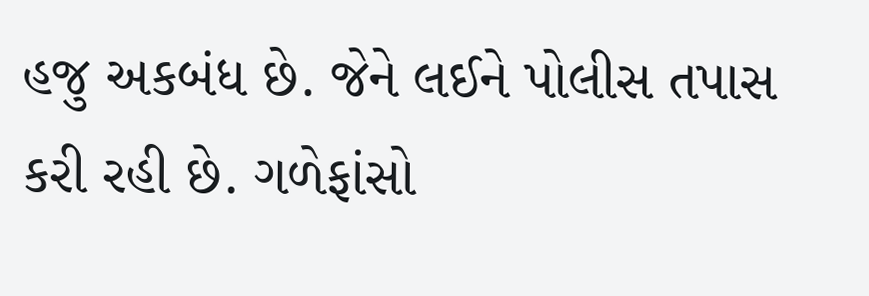હજુ અકબંધ છે. જેને લઈને પોલીસ તપાસ કરી રહી છે. ગળેફાંસો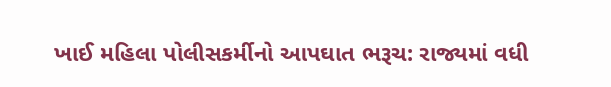ખાઈ મહિલા પોલીસકર્મીનો આપઘાત ભરૂચ: રાજ્યમાં વધી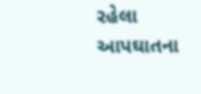રહેલા આપઘાતના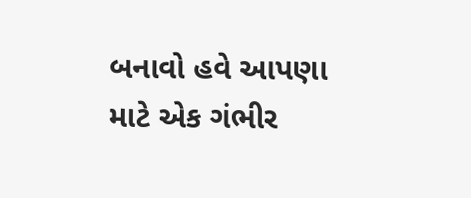બનાવો હવે આપણા માટે એક ગંભીર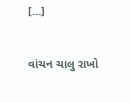[…]

વાંચન ચાલુ રાખો